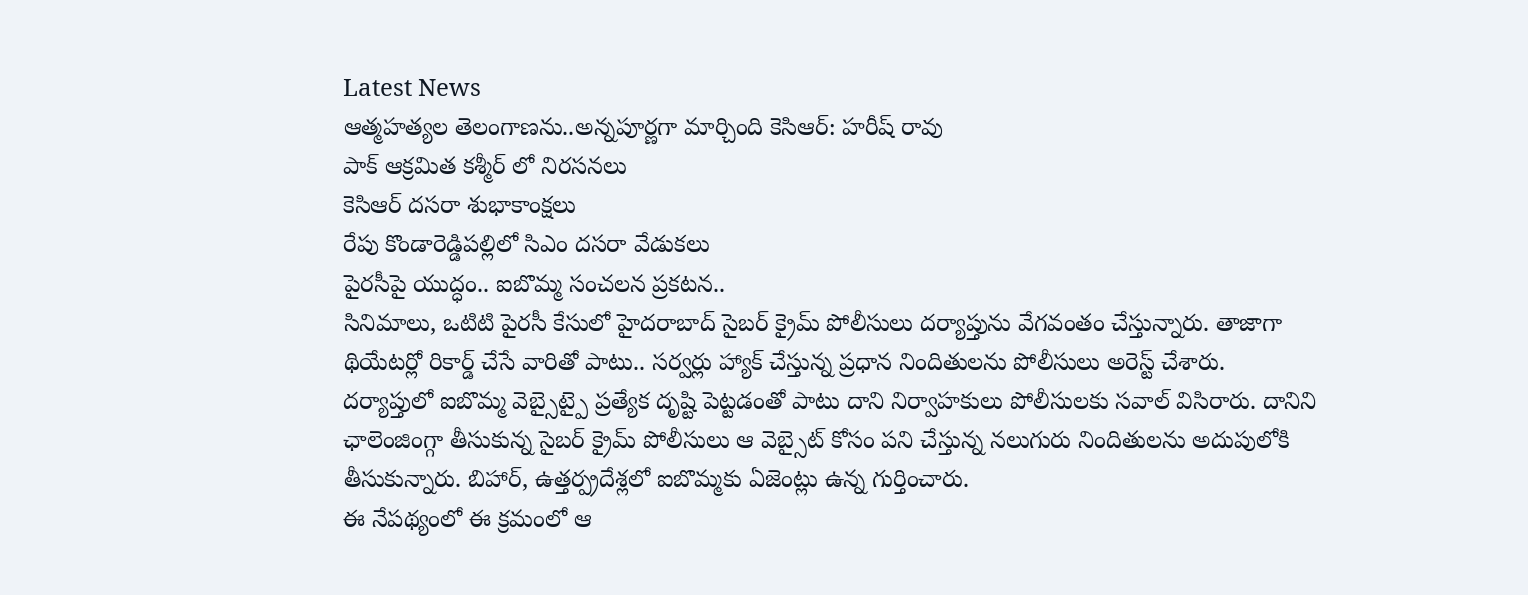Latest News
ఆత్మహత్యల తెలంగాణను..అన్నపూర్ణగా మార్చింది కెసిఆర్: హరీష్ రావు
పాక్ ఆక్రమిత కశ్మీర్ లో నిరసనలు
కెసిఆర్ దసరా శుభాకాంక్షలు
రేపు కొండారెడ్డిపల్లిలో సిఎం దసరా వేడుకలు
పైరసీపై యుద్ధం.. ఐబొమ్మ సంచలన ప్రకటన..
సినిమాలు, ఒటిటి పైరసీ కేసులో హైదరాబాద్ సైబర్ క్రైమ్ పోలీసులు దర్యాప్తును వేగవంతం చేస్తున్నారు. తాజాగా థియేటర్లో రికార్డ్ చేసే వారితో పాటు.. సర్వర్లు హ్యాక్ చేస్తున్న ప్రధాన నిందితులను పోలీసులు అరెస్ట్ చేశారు. దర్యాప్తులో ఐబొమ్మ వెబ్సైట్పై ప్రత్యేక దృష్టి పెట్టడంతో పాటు దాని నిర్వాహకులు పోలీసులకు సవాల్ విసిరారు. దానిని ఛాలెంజింగ్గా తీసుకున్న సైబర్ క్రైమ్ పోలీసులు ఆ వెబ్సైట్ కోసం పని చేస్తున్న నలుగురు నిందితులను అదుపులోకి తీసుకున్నారు. బిహార్, ఉత్తర్ప్రదేశ్లలో ఐబొమ్మకు ఏజెంట్లు ఉన్న గుర్తించారు.
ఈ నేపథ్యంలో ఈ క్రమంలో ఆ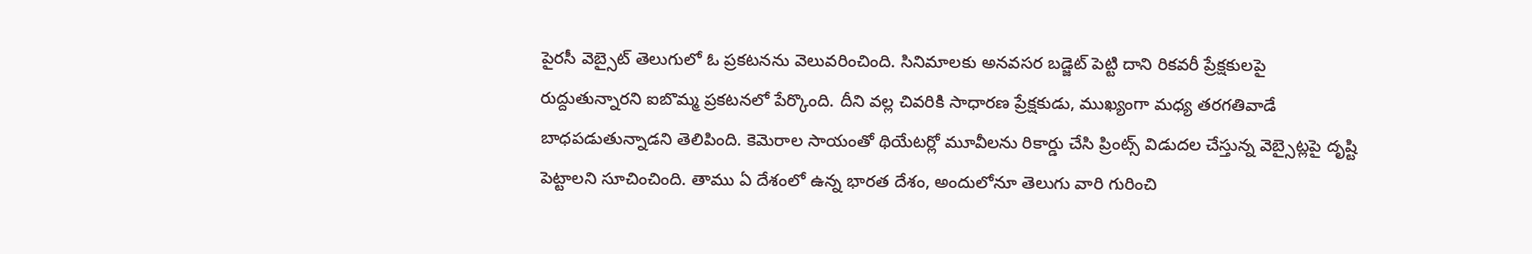పైరసీ వెబ్సైట్ తెలుగులో ఓ ప్రకటనను వెలువరించింది. సినిమాలకు అనవసర బడ్జెట్ పెట్టి దాని రికవరీ ప్రేక్షకులపై రుద్దుతున్నారని ఐబొమ్మ ప్రకటనలో పేర్కొంది. దీని వల్ల చివరికి సాధారణ ప్రేక్షకుడు, ముఖ్యంగా మధ్య తరగతివాడే బాధపడుతున్నాడని తెలిపింది. కెమెరాల సాయంతో థియేటర్లో మూవీలను రికార్డు చేసి ప్రింట్స్ విడుదల చేస్తున్న వెబ్సైట్లపై దృష్టి పెట్టాలని సూచించింది. తాము ఏ దేశంలో ఉన్న భారత దేశం, అందులోనూ తెలుగు వారి గురించి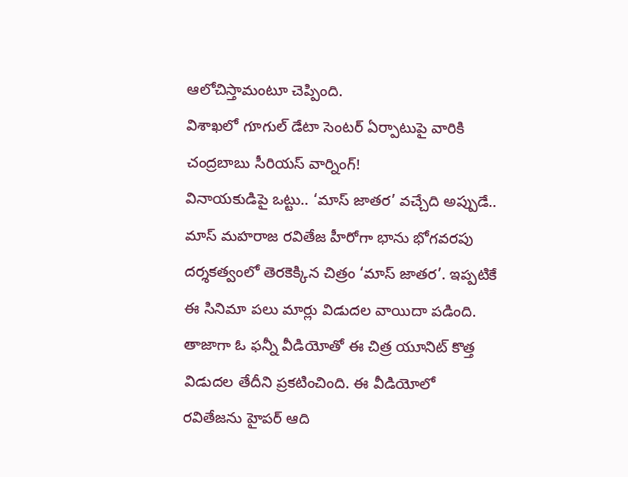ఆలోచిస్తామంటూ చెప్పింది.
విశాఖలో గూగుల్ డేటా సెంటర్ ఏర్పాటుపై వారికి చంద్రబాబు సీరియస్ వార్నింగ్!
వినాయకుడిపై ఒట్టు.. ‘మాస్ జాతర’ వచ్చేది అప్పుడే..
మాస్ మహరాజ రవితేజ హీరోగా భాను భోగవరపు దర్శకత్వంలో తెరకెక్కిన చిత్రం ‘మాస్ జాతర’. ఇప్పటికే ఈ సినిమా పలు మార్లు విడుదల వాయిదా పడింది. తాజాగా ఓ ఫన్నీ వీడియోతో ఈ చిత్ర యూనిట్ కొత్త విడుదల తేదీని ప్రకటించింది. ఈ వీడియోలో రవితేజను హైపర్ ఆది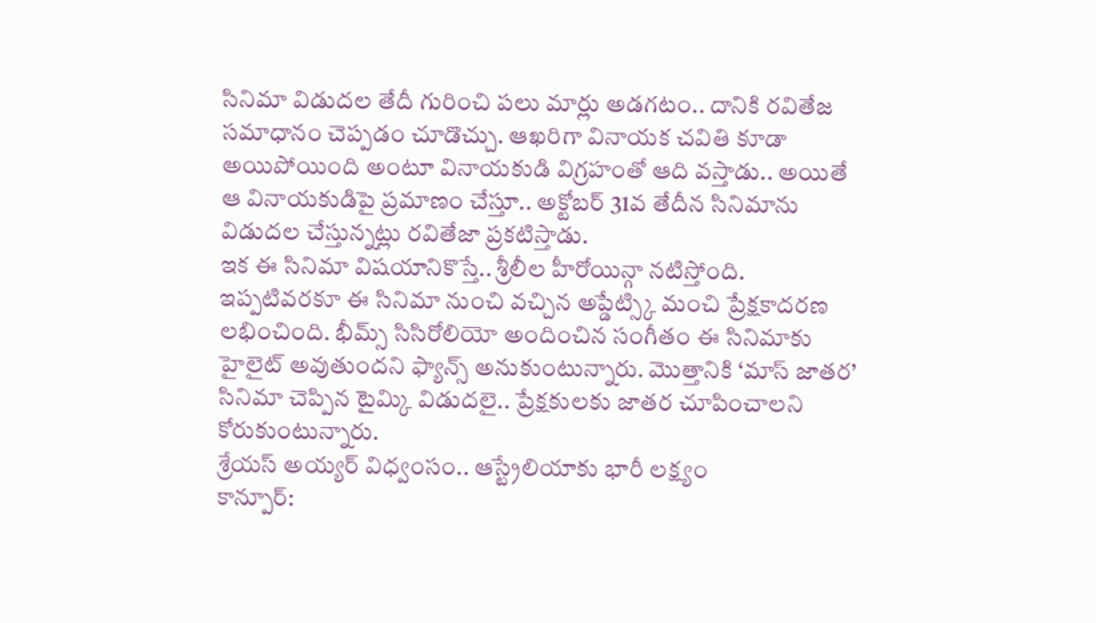సినిమా విడుదల తేదీ గురించి పలు మార్లు అడగటం.. దానికి రవితేజ సమాధానం చెప్పడం చూడొచ్చు. ఆఖరిగా వినాయక చవితి కూడా అయిపోయింది అంటూ వినాయకుడి విగ్రహంతో ఆది వస్తాడు.. అయితే ఆ వినాయకుడిపై ప్రమాణం చేస్తూ.. అక్టోబర్ 31వ తేదీన సినిమాను విడుదల చేస్తున్నట్లు రవితేజా ప్రకటిస్తాడు.
ఇక ఈ సినిమా విషయానికొస్తే.. శ్రీలీల హీరోయిన్గా నటిస్తోంది. ఇప్పటివరకూ ఈ సినిమా నుంచి వచ్చిన అప్డేట్స్కి మంచి ప్రేక్షకాదరణ లభించింది. భీమ్స్ సిసిరోలియో అందించిన సంగీతం ఈ సినిమాకు హైలైట్ అవుతుందని ఫ్యాన్స్ అనుకుంటున్నారు. మొత్తానికి ‘మాస్ జాతర’ సినిమా చెప్పిన టైమ్కి విడుదలై.. ప్రేక్షకులకు జాతర చూపించాలని కోరుకుంటున్నారు.
శ్రేయస్ అయ్యర్ విధ్వంసం.. ఆస్ట్రేలియాకు భారీ లక్ష్యం
కాన్పూర్: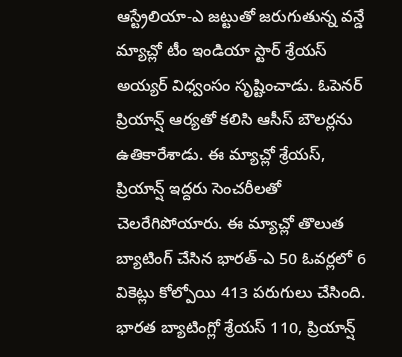ఆస్ట్రేలియా-ఎ జట్టుతో జరుగుతున్న వన్డే మ్యాచ్లో టీం ఇండియా స్టార్ శ్రేయస్ అయ్యర్ విధ్వంసం సృష్టించాడు. ఓపెనర్ ప్రియాన్ష్ ఆర్యతో కలిసి ఆసీస్ బౌలర్లను ఉతికారేశాడు. ఈ మ్యాచ్లో శ్రేయస్, ప్రియాన్ష్ ఇద్దరు సెంచరీలతో చెలరేగిపోయారు. ఈ మ్యాచ్లో తొలుత బ్యాటింగ్ చేసిన భారత్-ఎ 50 ఓవర్లలో 6 వికెట్లు కోల్పోయి 413 పరుగులు చేసింది. భారత బ్యాటింగ్లో శ్రేయస్ 110, ప్రియాన్ష్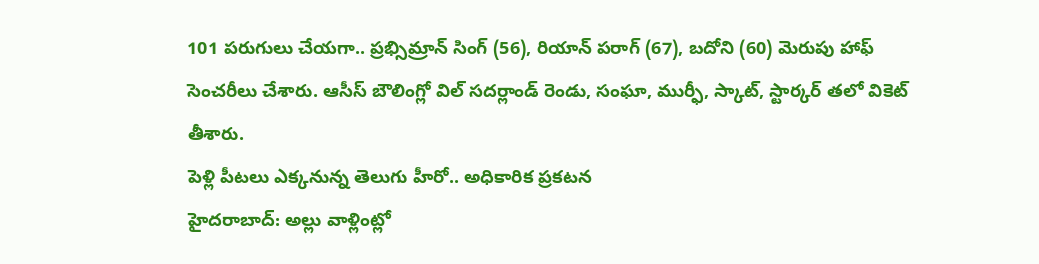101 పరుగులు చేయగా.. ప్రభ్సిమ్రాన్ సింగ్ (56), రియాన్ పరాగ్ (67), బదోని (60) మెరుపు హాఫ్ సెంచరీలు చేశారు. ఆసీస్ బౌలింగ్లో విల్ సదర్లాండ్ రెండు, సంఘా, ముర్ఫీ, స్కాట్, స్టార్కర్ తలో వికెట్ తీశారు.
పెళ్లి పీటలు ఎక్కనున్న తెలుగు హీరో.. అధికారిక ప్రకటన
హైదరాబాద్: అల్లు వాళ్లింట్లో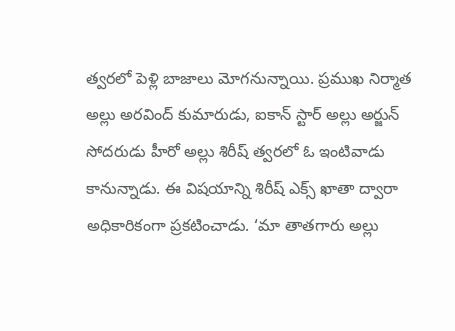త్వరలో పెళ్లి బాజాలు మోగనున్నాయి. ప్రముఖ నిర్మాత అల్లు అరవింద్ కుమారుడు, ఐకాన్ స్టార్ అల్లు అర్జున్ సోదరుడు హీరో అల్లు శిరీష్ త్వరలో ఓ ఇంటివాడు కానున్నాడు. ఈ విషయాన్ని శిరీష్ ఎక్స్ ఖాతా ద్వారా అధికారికంగా ప్రకటించాడు. ‘మా తాతగారు అల్లు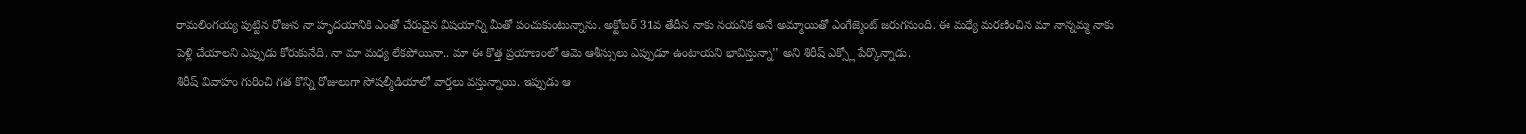రామలింగయ్య పుట్టిన రోజున నా హృదయానికి ఎంతో చేరువైన విషయాన్ని మీతో పంచుకుంటున్నాను. అక్టోబర్ 31వ తేదీన నాకు నయనిక అనే అమ్మాయితో ఎంగేజ్మెంట్ జరుగనుంది. ఈ మధ్యే మరణించిన మా నాన్నమ్మ నాకు పెళ్లి చేయాలని ఎప్పుడు కోరుకునేది. నా మా మధ్య లేకపోయినా.. మా ఈ కొత్త ప్రయాణంలో ఆమె ఆశీస్సులు ఎప్పుడూ ఉంటాయని భావిస్తున్నా’’ అని శిరీష్ ఎక్స్లో పేర్కొన్నాడు.
శిరీష్ వివాహం గురించి గత కొన్ని రోజులుగా సోషల్మీడియాలో వార్తలు వస్తున్నాయి. ఇప్పుడు ఆ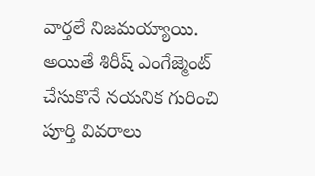వార్తలే నిజమయ్యాయి. అయితే శిరీష్ ఎంగేజ్మెంట్ చేసుకొనే నయనిక గురించి పూర్తి వివరాలు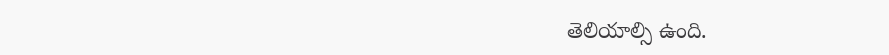తెలియాల్సి ఉంది.